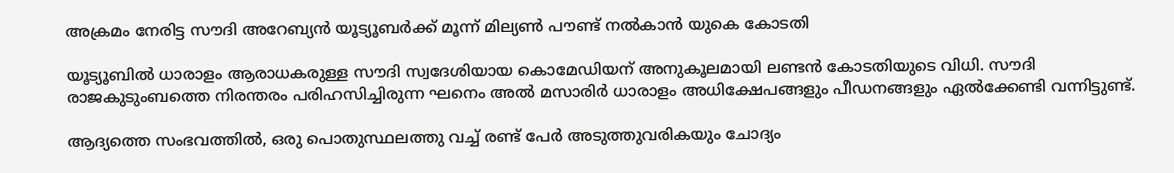അക്രമം നേരിട്ട സൗദി അറേബ്യന്‍ യൂട്യൂബര്‍ക്ക് മൂന്ന് മില്യണ്‍ പൗണ്ട് നല്‍കാന്‍ യുകെ കോടതി

യൂട്യൂബില്‍ ധാരാളം ആരാധകരുള്ള സൗദി സ്വദേശിയായ കൊമേഡിയന് അനുകൂലമായി ലണ്ടന്‍ കോടതിയുടെ വിധി. സൗദി രാജകുടുംബത്തെ നിരന്തരം പരിഹസിച്ചിരുന്ന ഘനെം അല്‍ മസാരിര്‍ ധാരാളം അധിക്ഷേപങ്ങളും പീഡനങ്ങളും ഏല്‍ക്കേണ്ടി വന്നിട്ടുണ്ട്.

ആദ്യത്തെ സംഭവത്തില്‍, ഒരു പൊതുസ്ഥലത്തു വച്ച് രണ്ട് പേര്‍ അടുത്തുവരികയും ചോദ്യം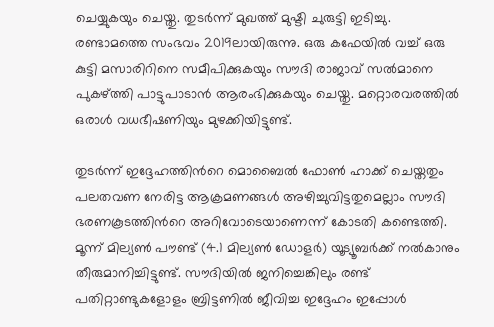ചെയ്യുകയും ചെയ്തു. തുടര്‍ന്ന് മുഖത്ത് മുഷ്ടി ചുരുട്ടി ഇടിച്ചു. രണ്ടാമത്തെ സംഭവം 2019ലായിരുന്നു. ഒരു കഫേയില്‍ വച്ച് ഒരു കുട്ടി മസാരിറിനെ സമീപിക്കുകയും സൗദി രാജാവ് സല്‍മാനെ പുകഴ്ത്തി പാട്ടുപാടാന്‍ ആരംഭിക്കുകയും ചെയ്തു. മറ്റൊരവരത്തില്‍ ഒരാള്‍ വധഭീഷണിയും മുഴക്കിയിട്ടുണ്ട്.

തുടര്‍ന്ന് ഇദ്ദേഹത്തിന്‍റെ മൊബൈല്‍ ഫോണ്‍ ഹാക്ക് ചെയ്തതും പലതവണ നേരിട്ട ആക്രമണങ്ങള്‍ അഴിച്ചുവിട്ടതുമെല്ലാം സൗദി ഭരണകൂടത്തിന്‍റെ അറിവോടെയാണെന്ന് കോടതി കണ്ടെത്തി. മൂന്ന് മില്യണ്‍ പൗണ്ട് (4.1 മില്യണ്‍ ഡോളര്‍) യൂട്യൂബര്‍ക്ക് നല്‍കാനും തീരുമാനിച്ചിട്ടുണ്ട്. സൗദിയില്‍ ജനിച്ചെങ്കിലും രണ്ട് പതിറ്റാണ്ടുകളോളം ബ്രിട്ടണില്‍ ജീവിച്ച ഇദ്ദേഹം ഇപ്പോള്‍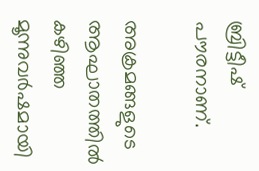ബ്രിട്ടീഷ് പൗരനാണ്.

അക്രമങ്ങളുടെ ആഘാതത്തില്‍ കഴിഞ്ഞ മൂന്നുവര്‍ഷമായി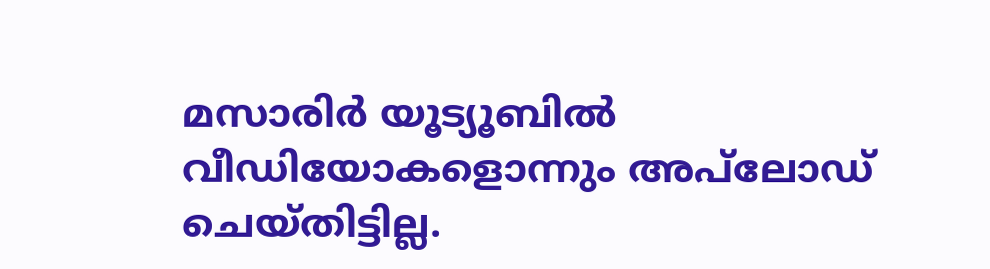മസാരിര്‍ യൂട്യൂബില്‍ വീഡിയോകളൊന്നും അപ്‌ലോഡ് ചെയ്തിട്ടില്ല.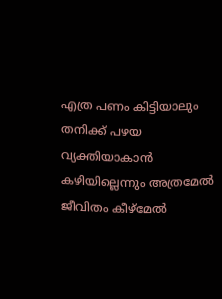എത്ര പണം കിട്ടിയാലും തനിക്ക് പഴയ വ്യക്തിയാകാന്‍ കഴിയില്ലെന്നും അത്രമേല്‍ ജീവിതം കീഴ്‌മേല്‍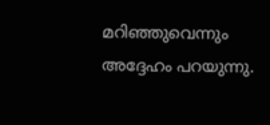മറിഞ്ഞുവെന്നും അദ്ദേഹം പറയുന്നു.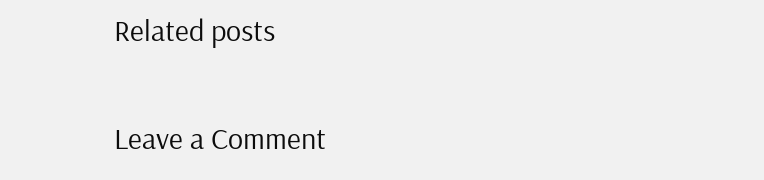Related posts

Leave a Comment